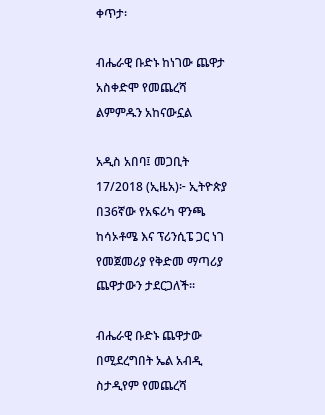ቀጥታ፡

ብሔራዊ ቡድኑ ከነገው ጨዋታ አስቀድሞ የመጨረሻ ልምምዱን አከናውኗል

አዲስ አበባ፤ መጋቢት 17/2018 (ኢዜአ)፦ ኢትዮጵያ በ36ኛው የአፍሪካ ዋንጫ ከሳኦቶሜ እና ፕሪንሲፔ ጋር ነገ የመጀመሪያ የቅድመ ማጣሪያ ጨዋታውን ታደርጋለች።

ብሔራዊ ቡድኑ ጨዋታው በሚደረግበት ኤል አብዲ ስታዲየም የመጨረሻ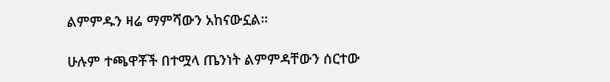ልምምዱን ዛሬ ማምሻውን አከናውኗል።

ሁሉም ተጫዋቾች በተሟላ ጤንነት ልምምዳቸውን ሰርተው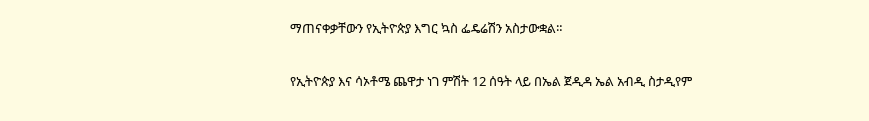ማጠናቀቃቸውን የኢትዮጵያ እግር ኳስ ፌዴሬሽን አስታውቋል።

የኢትዮጵያ እና ሳኦቶሜ ጨዋታ ነገ ምሽት 12 ሰዓት ላይ በኤል ጀዲዳ ኤል አብዲ ስታዲየም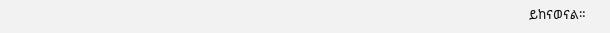ይከናወናል።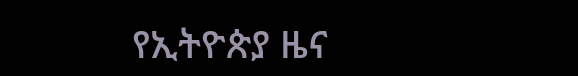የኢትዮጵያ ዜና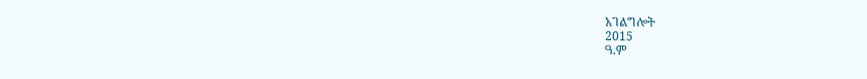አገልግሎት
2015
ዓ.ም